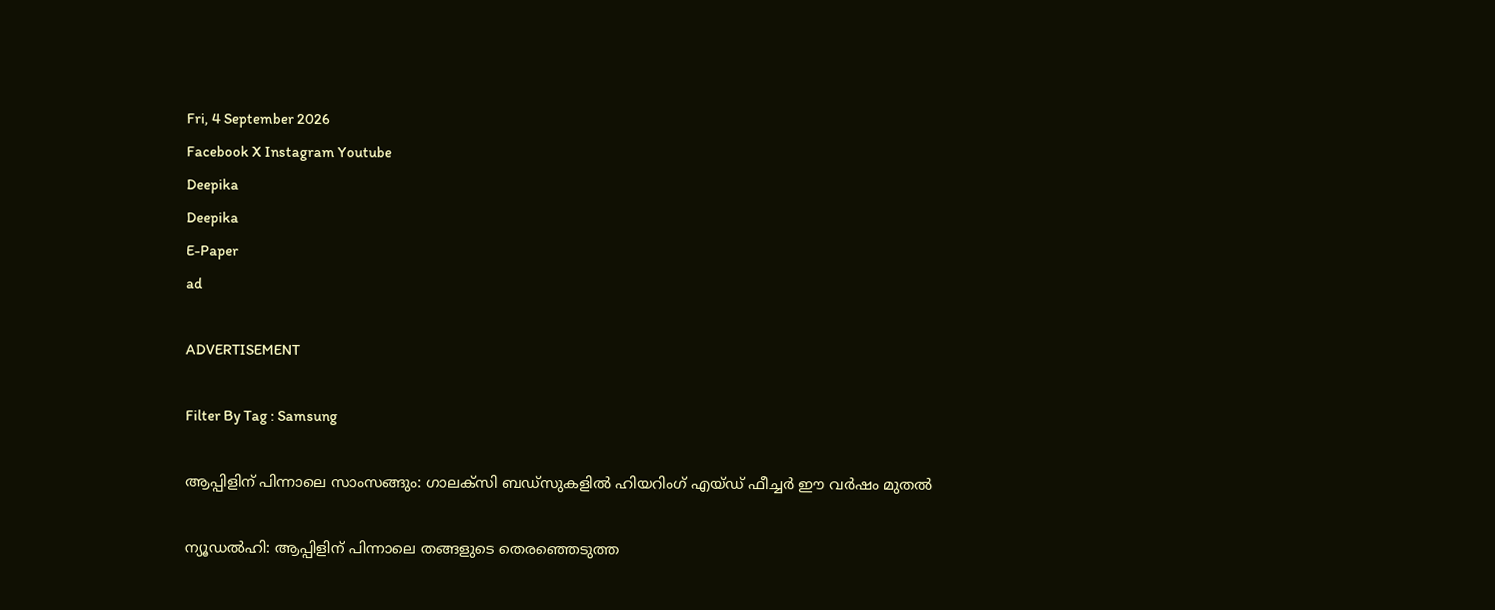Fri, 4 September 2026
Facebook X Instagram Youtube
Deepika
Deepika
E-Paper
ad

ADVERTISEMENT

Filter By Tag : Samsung

ആപ്പിളിന് പിന്നാലെ സാംസങ്ങും: ഗാലക്സി ബഡ്സുകളിൽ ഹിയറിംഗ് എയ്ഡ് ഫീച്ചർ ഈ വർഷം മുതൽ

ന്യൂഡൽഹി: ആപ്പിളിന് പിന്നാലെ തങ്ങളുടെ തെരഞ്ഞെടുത്ത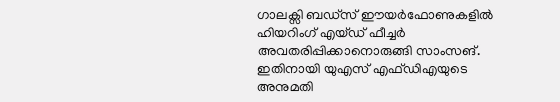ഗാലക്സി ബഡ്സ് ഈയർഫോണുകളിൽ ഹിയറിംഗ് എയ്ഡ് ഫീച്ചർ അവതരിപ്പിക്കാനൊരുങ്ങി സാംസങ്. ഇതിനായി യുഎസ് എഫ്ഡിഎയുടെ അനുമതി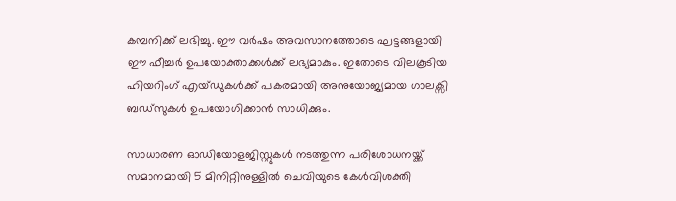കമ്പനിക്ക് ലഭിച്ചു. ഈ വർഷം അവസാനത്തോടെ ഘട്ടങ്ങളായി ഈ ഫീച്ചർ ഉപയോക്താക്കൾക്ക് ലഭ്യമാകും. ഇതോടെ വിലകൂടിയ ഹിയറിംഗ് എയ്ഡുകൾക്ക് പകരമായി അനുയോജ്യമായ ഗാലക്സി ബഡ്സുകൾ ഉപയോഗിക്കാൻ സാധിക്കും.

സാധാരണ ഓഡിയോളജിസ്റ്റുകൾ നടത്തുന്ന പരിശോധനയ്ക്ക് സമാനമായി 5 മിനിറ്റിനുള്ളിൽ ചെവിയുടെ കേൾവിശക്തി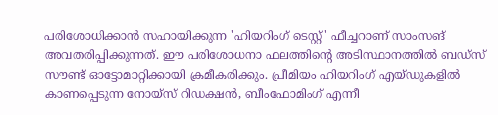പരിശോധിക്കാൻ സഹായിക്കുന്ന 'ഹിയറിംഗ് ടെസ്റ്റ്' ഫീച്ചറാണ് സാംസങ് അവതരിപ്പിക്കുന്നത്. ഈ പരിശോധനാ ഫലത്തിന്‍റെ അടിസ്ഥാനത്തിൽ ബഡ്സ് സൗണ്ട് ഓട്ടോമാറ്റിക്കായി ക്രമീകരിക്കും. പ്രീമിയം ഹിയറിംഗ് എയ്ഡുകളിൽ കാണപ്പെടുന്ന നോയ്സ് റിഡക്ഷൻ, ബീംഫോമിംഗ് എന്നീ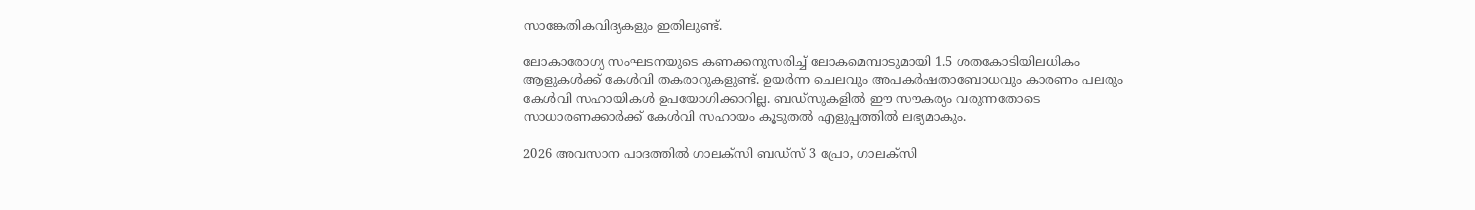സാങ്കേതികവിദ്യകളും ഇതിലുണ്ട്.

ലോകാരോഗ്യ സംഘടനയുടെ കണക്കനുസരിച്ച് ലോകമെമ്പാടുമായി 1.5 ശതകോടിയിലധികം ആളുകൾക്ക് കേൾവി തകരാറുകളുണ്ട്. ഉയർന്ന ചെലവും അപകർഷതാബോധവും കാരണം പലരും കേൾവി സഹായികൾ ഉപയോഗിക്കാറില്ല. ബഡ്സുകളിൽ ഈ സൗകര്യം വരുന്നതോടെ സാധാരണക്കാർക്ക് കേൾവി സഹായം കൂടുതൽ എളുപ്പത്തിൽ ലഭ്യമാകും.

2026 അവസാന പാദത്തിൽ ഗാലക്സി ബഡ്സ് 3 പ്രോ, ഗാലക്സി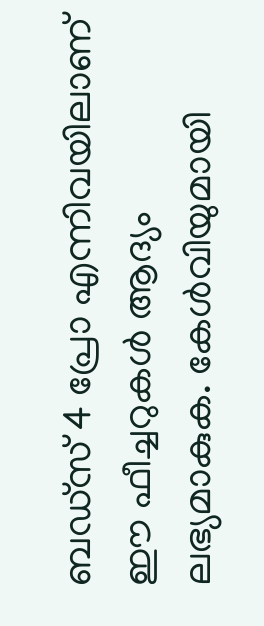ബഡ്സ് 4 പ്രോ എന്നിവയിലാണ് ഈ ഫീച്ചറുകൾ ആദ്യം ലഭ്യമാകുക. കേൾവിയുമായി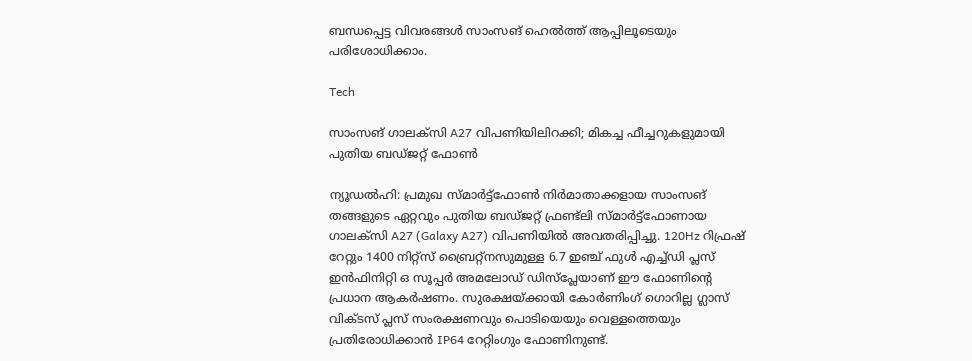ബന്ധപ്പെട്ട വിവരങ്ങൾ സാംസങ് ഹെൽത്ത് ആപ്പിലൂടെയും പരിശോധിക്കാം.

Tech

സാംസങ് ഗാലക്‌സി A27 വിപണിയിലിറക്കി; മികച്ച ഫീച്ചറുകളുമായി പുതിയ ബഡ്ജറ്റ് ഫോൺ

ന്യൂഡൽഹി: പ്രമുഖ സ്മാർട്ട്ഫോൺ നിർമാതാക്കളായ സാംസങ് തങ്ങളുടെ ഏറ്റവും പുതിയ ബഡ്ജറ്റ് ഫ്രണ്ട്‌ലി സ്മാർട്ട്ഫോണായ ഗാലക്‌സി A27 (Galaxy A27) വിപണിയിൽ അവതരിപ്പിച്ചു. 120Hz റിഫ്രഷ് റേറ്റും 1400 നിറ്റ്‌സ് ബ്രൈറ്റ്‌നസുമുള്ള 6.7 ഇഞ്ച് ഫുൾ എച്ച്‌ഡി പ്ലസ് ഇൻഫിനിറ്റി ഒ സൂപ്പർ അമലോഡ് ഡിസ്‌പ്ലേയാണ് ഈ ഫോണിന്‍റെ പ്രധാന ആകർഷണം. സുരക്ഷയ്ക്കായി കോർണിംഗ് ഗൊറില്ല ഗ്ലാസ് വിക്ടസ് പ്ലസ് സംരക്ഷണവും പൊടിയെയും വെള്ളത്തെയും പ്രതിരോധിക്കാൻ IP64 റേറ്റിംഗും ഫോണിനുണ്ട്.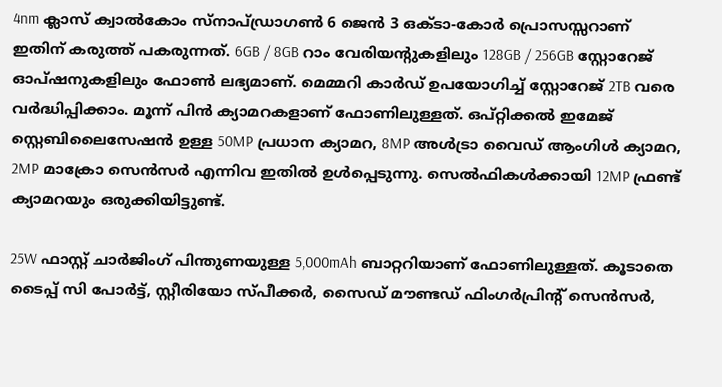4nm ക്ലാസ് ക്വാൽകോം സ്‌നാപ്ഡ്രാഗൺ 6 ജെൻ 3 ഒക്ടാ-കോർ പ്രൊസസ്സറാണ് ഇതിന് കരുത്ത് പകരുന്നത്. 6GB / 8GB റാം വേരിയന്‍റുകളിലും 128GB / 256GB സ്റ്റോറേജ് ഓപ്ഷനുകളിലും ഫോൺ ലഭ്യമാണ്. മെമ്മറി കാർഡ് ഉപയോഗിച്ച് സ്റ്റോറേജ് 2TB വരെ വർദ്ധിപ്പിക്കാം. മൂന്ന് പിൻ ക്യാമറകളാണ് ഫോണിലുള്ളത്. ഒപ്റ്റിക്കൽ ഇമേജ് സ്റ്റെബിലൈസേഷൻ ഉള്ള 50MP പ്രധാന ക്യാമറ, 8MP അൾട്രാ വൈഡ് ആംഗിൾ ക്യാമറ, 2MP മാക്രോ സെൻസർ എന്നിവ ഇതിൽ ഉൾപ്പെടുന്നു. സെൽഫികൾക്കായി 12MP ഫ്രണ്ട് ക്യാമറയും ഒരുക്കിയിട്ടുണ്ട്.

25W ഫാസ്റ്റ് ചാർജിംഗ് പിന്തുണയുള്ള 5,000mAh ബാറ്ററിയാണ് ഫോണിലുള്ളത്. കൂടാതെ ടൈപ്പ് സി പോർട്ട്, സ്റ്റീരിയോ സ്പീക്കർ, സൈഡ് മൗണ്ടഡ് ഫിംഗർപ്രിന്റ് സെൻസർ,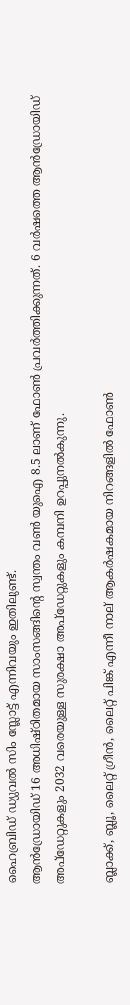ഹൈബ്രിഡ് ഡ്യുവൽ സിം സ്ലോട്ട് എന്നിവയും ഇതിലുണ്ട്.
ആൻഡ്രോയിഡ് 16 അധിഷ്ഠിതമായ സാംസങ്ങിന്‍റെ സ്വന്തം വൺ യുഐ 8.5 ലാണ് ഫോൺ പ്രവർത്തിക്കുന്നത്. 6 വർഷത്തെ ആൻഡ്രോയിഡ് അപ്‌ഡേറ്റുകളും 2032 വരെയുള്ള സുരക്ഷാ അപ്‌ഡേറ്റുകളും കമ്പനി ഉറപ്പുനൽകുന്നു.

ബ്ലാക്ക്, ബ്ലൂ, ലൈറ്റ് ഗ്രീൻ, ലൈറ്റ് പിങ്ക് എന്നീ നാല് ആകർഷകമായ നിറങ്ങളിൽ ഫോൺ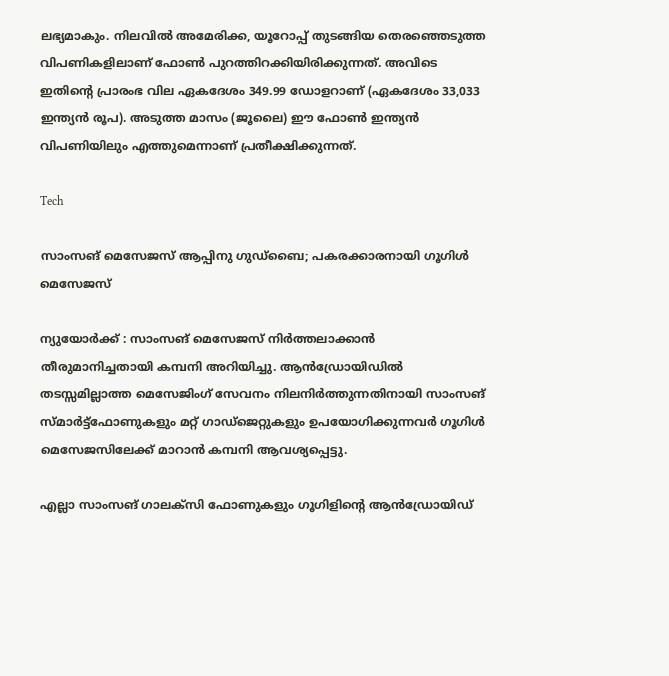ലഭ്യമാകും. നിലവിൽ അമേരിക്ക, യൂറോപ്പ് തുടങ്ങിയ തെരഞ്ഞെടുത്ത വിപണികളിലാണ് ഫോൺ പുറത്തിറക്കിയിരിക്കുന്നത്. അവിടെ ഇതിന്‍റെ പ്രാരംഭ വില ഏകദേശം 349.99 ഡോളറാണ് (ഏകദേശം 33,033 ഇന്ത്യൻ രൂപ). അടുത്ത മാസം (ജൂലൈ) ഈ ഫോൺ ഇന്ത്യൻ വിപണിയിലും എത്തുമെന്നാണ് പ്രതീക്ഷിക്കുന്നത്.

Tech

സാംസങ് മെസേജസ് ആപ്പിനു ഗുഡ്ബൈ; പകരക്കാരനായി ഗൂഗിൾ മെസേജസ്

ന്യുയോർക്ക് : സാംസങ് മെസേജസ് നിർത്തലാക്കാൻ തീരുമാനിച്ചതായി കമ്പനി അറിയിച്ചു. ആൻഡ്രോയിഡിൽ തടസ്സമില്ലാത്ത മെസേജിംഗ് സേവനം നിലനിർത്തുന്നതിനായി സാംസങ് സ്മാർട്ട്‌ഫോണുകളും മറ്റ് ഗാഡ്‌ജെറ്റുകളും ഉപയോഗിക്കുന്നവർ ഗൂഗിൾ മെസേജസിലേക്ക് മാറാൻ കമ്പനി ആവശ്യപ്പെട്ടു.

എല്ലാ സാംസങ് ഗാലക്‌സി ഫോണുകളും ഗൂഗിളിന്‍റെ ആൻഡ്രോയിഡ്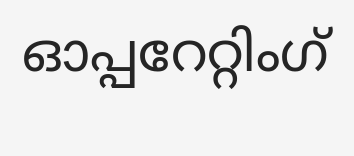ഓപ്പറേറ്റിംഗ്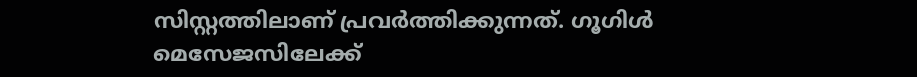സിസ്റ്റത്തിലാണ് പ്രവർത്തിക്കുന്നത്. ഗൂഗിൾ മെസേജസിലേക്ക്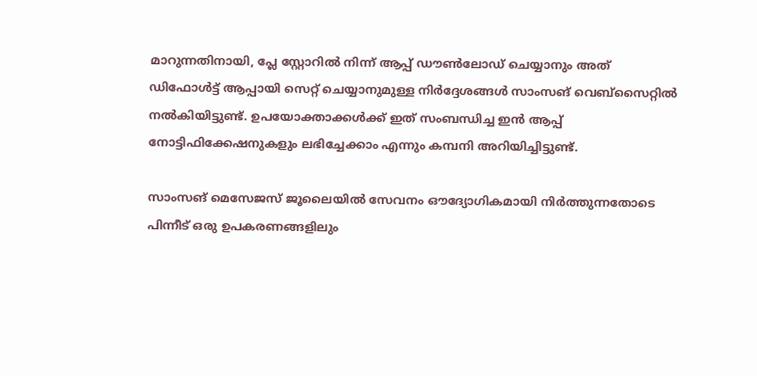മാറുന്നതിനായി, പ്ലേ സ്റ്റോറിൽ നിന്ന് ആപ്പ് ഡൗൺലോഡ് ചെയ്യാനും അത്
ഡിഫോൾട്ട് ആപ്പായി സെറ്റ് ചെയ്യാനുമുള്ള നിർദ്ദേശങ്ങൾ സാംസങ് വെബ്‌സൈറ്റിൽ നൽകിയിട്ടുണ്ട്. ഉപയോക്താക്കൾക്ക് ഇത് സംബന്ധിച്ച ഇൻ ആപ്പ് നോട്ടിഫിക്കേഷനുകളും ലഭിച്ചേക്കാം എന്നും കമ്പനി അറിയിച്ചിട്ടുണ്ട്.

സാംസങ് മെസേജസ് ജൂലൈയിൽ സേവനം ഔദ്യോഗികമായി നിർത്തുന്നതോടെ പിന്നീട് ഒരു ഉപകരണങ്ങളിലും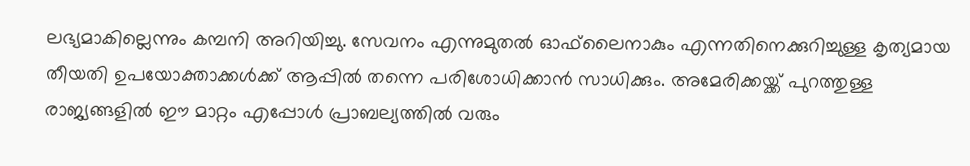ലഭ്യമാകില്ലെന്നും കമ്പനി അറിയിച്ചു. സേവനം എന്നുമുതൽ ഓഫ്‌ലൈനാകും എന്നതിനെക്കുറിച്ചുള്ള കൃത്യമായ തീയതി ഉപയോക്താക്കൾക്ക് ആപ്പിൽ തന്നെ പരിശോധിക്കാൻ സാധിക്കും. അമേരിക്കയ്ക്ക് പുറത്തുള്ള രാജ്യങ്ങളിൽ ഈ മാറ്റം എപ്പോൾ പ്രാബല്യത്തിൽ വരും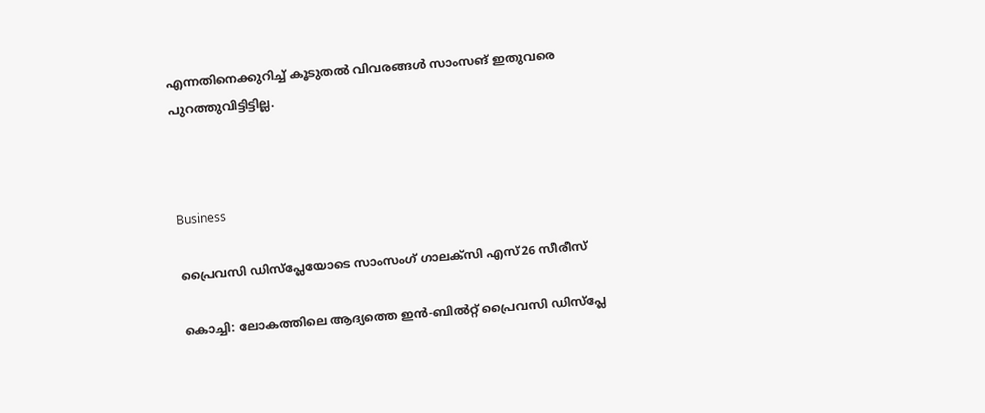എന്നതിനെക്കുറിച്ച് കൂടുതൽ വിവരങ്ങൾ സാംസങ് ഇതുവരെ പുറത്തുവിട്ടിട്ടില്ല.



Business

പ്രൈവസി ഡിസ്പ്ലേയോടെ സാംസംഗ് ഗാലക്‌സി എസ്26 സീരീസ്

കൊച്ചി: ലോകത്തിലെ ആദ്യത്തെ ഇൻ-ബിൽറ്റ് പ്രൈവസി ഡിസ്പ്ലേ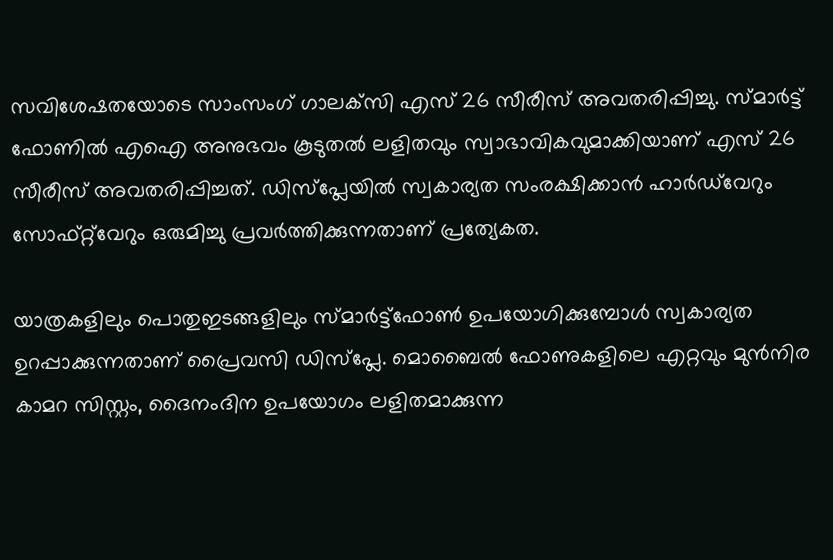സവിശേഷതയോടെ സാംസംഗ് ഗാലക്‌സി എസ് 26 സീരീസ് അവതരിപ്പിച്ചു. സ്മാർട്ട്‌ ഫോണിൽ എഐ അനുഭവം കൂടുതൽ ലളിതവും സ്വാഭാവികവുമാക്കിയാണ് എസ് 26 സീരീസ് അവതരിപ്പിച്ചത്. ഡിസ്പ്ലേയിൽ സ്വകാര്യത സംരക്ഷിക്കാൻ ഹാർഡ്‌വേറും സോഫ്റ്റ്‌വേറും ഒരുമിച്ചു പ്രവർത്തിക്കുന്നതാണ് പ്രത്യേകത.

യാത്രകളിലും പൊതുഇടങ്ങളിലും സ്മാർട്ട്ഫോൺ ഉപയോഗിക്കുമ്പോൾ സ്വകാര്യത ഉറപ്പാക്കുന്നതാണ് പ്രൈവസി ഡിസ്പ്ലേ. മൊബൈൽ ഫോണുകളിലെ എറ്റവും മുൻനിര കാമറ സിസ്റ്റം, ദൈനംദിന ഉപയോഗം ലളിതമാക്കുന്ന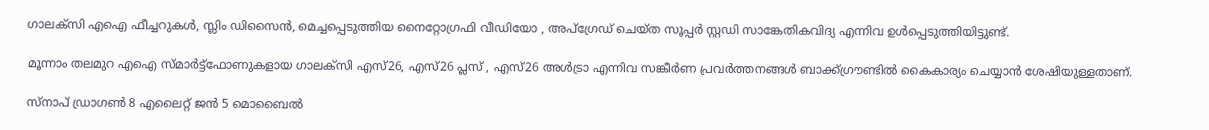ഗാലക്സി എഐ ഫീച്ചറുകൾ, സ്ലിം ഡിസൈൻ, മെച്ചപ്പെടുത്തിയ നൈറ്റോഗ്രഫി വീഡിയോ , അപ്‌ഗ്രേഡ് ചെയ്ത സൂപ്പർ സ്റ്റഡി സാങ്കേതികവിദ്യ എന്നിവ ഉൾപ്പെടുത്തിയിട്ടുണ്ട്.

മൂന്നാം തലമുറ എഐ സ്മാർട്ട്ഫോണുകളായ ഗാലക്സി എസ്26, എസ്26 പ്ലസ് , എസ്26 അൾട്രാ എന്നിവ സങ്കീർണ പ്രവർത്തനങ്ങൾ ബാക്ക്ഗ്രൗണ്ടിൽ കൈകാര്യം ചെയ്യാൻ ശേഷിയുള്ളതാണ്.

സ്‌നാപ് ഡ്രാഗൺ 8 എലൈറ്റ് ജൻ 5 മൊബൈൽ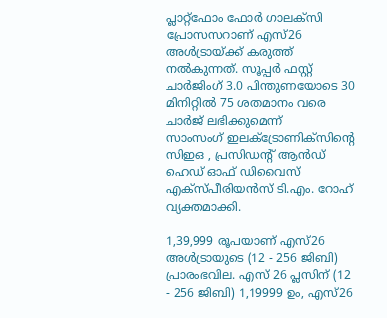പ്ലാറ്റ്ഫോം ഫോർ ഗാലക്സി പ്രോസസറാണ് എസ്26 അൾട്രായ്ക്ക് കരുത്ത് നൽകുന്നത്. സൂപ്പർ ഫസ്റ്റ് ചാർജിംഗ് 3.0 പിന്തുണയോടെ 30 മിനിറ്റിൽ 75 ശതമാനം വരെ ചാർജ് ലഭിക്കുമെന്ന്
സാംസംഗ് ഇലക്ട്രോണിക്സിന്‍റെ സിഇഒ , പ്രസിഡന്‍റ് ആൻഡ് ഹെഡ് ഓഫ് ഡിവൈസ് എക്സ്പീരിയൻസ് ടി.എം. റോഹ് വ്യക്തമാക്കി.

1,39,999 രൂപയാണ് എസ്26 അൾട്രായുടെ (12 - 256 ജിബി) പ്രാരംഭവില. എസ് 26 പ്ലസിന് (12 - 256 ജിബി) 1,19999 ഉം, എസ്26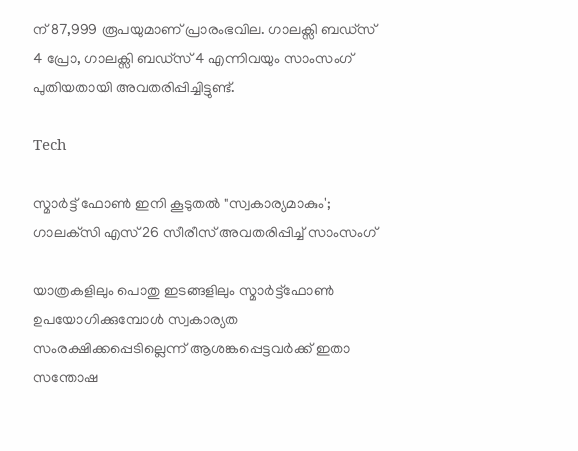ന് 87,999 രൂപയുമാണ് പ്രാരംഭവില. ഗാലക്സി ബഡ്‌സ് 4 പ്രോ, ഗാലക്സി ബഡ്‌സ് 4 എന്നിവയും സാംസംഗ് പുതിയതായി അവതരിപ്പിച്ചിട്ടുണ്ട്.

Tech

സ്മാർട്ട്‌ ഫോൺ ഇനി കൂടുതൽ "സ്വകാര്യമാകും'; ഗാലക്‌സി എസ് 26 സീരീസ് അവതരിപ്പിച്ച് സാംസംഗ്

യാത്രകളിലും പൊതു ഇടങ്ങളിലും സ്മാർട്ട്ഫോൺ ഉപയോഗിക്കുമ്പോൾ സ്വകാര്യത സംരക്ഷിക്കപ്പെടില്ലെന്ന് ആശങ്കപ്പെട്ടവർക്ക് ഇതാ സന്തോഷ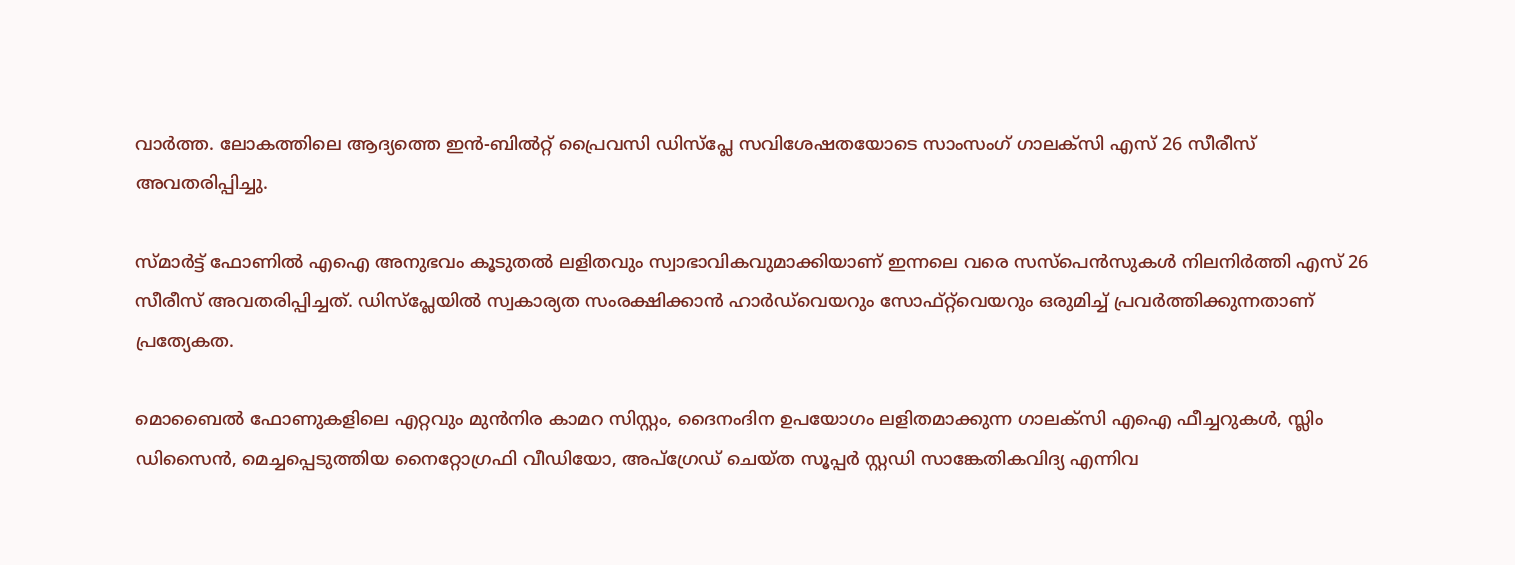വാർത്ത. ലോകത്തിലെ ആദ്യത്തെ ഇൻ-ബിൽറ്റ് പ്രൈവസി ഡിസ്പ്ലേ സവിശേഷതയോടെ സാംസംഗ് ഗാലക്‌സി എസ് 26 സീരീസ് അവതരിപ്പിച്ചു.

സ്മാർട്ട്‌ ഫോണിൽ എഐ അനുഭവം കൂടുതൽ ലളിതവും സ്വാഭാവികവുമാക്കിയാണ് ഇന്നലെ വരെ സസ്പെൻസുകൾ നിലനിർത്തി എസ് 26 സീരീസ് അവതരിപ്പിച്ചത്. ഡിസ്പ്ലേയിൽ സ്വകാര്യത സംരക്ഷിക്കാൻ ഹാർഡ്‌വെയറും സോഫ്റ്റ്‌വെയറും ഒരുമിച്ച് പ്രവർത്തിക്കുന്നതാണ് പ്രത്യേകത.

മൊബൈൽ ഫോണുകളിലെ എറ്റവും മുൻനിര കാമറ സിസ്റ്റം, ദൈനംദിന ഉപയോഗം ലളിതമാക്കുന്ന ഗാലക്സി എഐ ഫീച്ചറുകൾ, സ്ലിം ഡിസൈൻ, മെച്ചപ്പെടുത്തിയ നൈറ്റോഗ്രഫി വീഡിയോ, അപ്‌ഗ്രേഡ് ചെയ്ത സൂപ്പർ സ്റ്റഡി സാങ്കേതികവിദ്യ എന്നിവ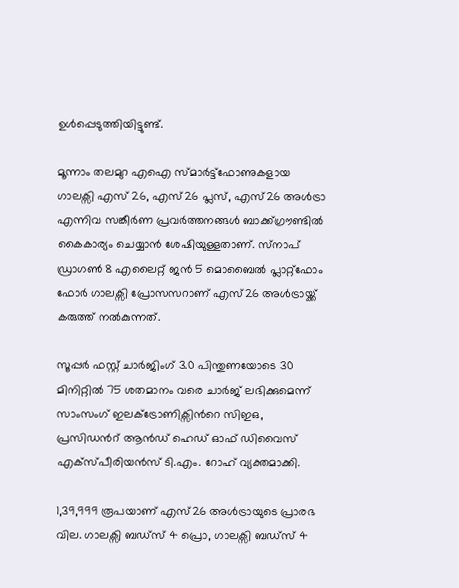ഉൾപ്പെടുത്തിയിട്ടുണ്ട്.

മൂന്നാം തലമുറ എഐ സ്മാർട്ട്ഫോണുകളായ ഗാലക്സി എസ് 26, എസ്26 പ്ലസ്, എസ്26 അൾട്രാ എന്നിവ സങ്കീർണ പ്രവർത്തനങ്ങൾ ബാക്ക്ഗ്രൗണ്ടിൽ കൈകാര്യം ചെയ്യാൻ ശേഷിയുള്ളതാണ്. സ്‌നാപ് ഡ്രാഗൺ 8 എലൈറ്റ് ജൻ 5 മൊബൈൽ പ്ലാറ്റ്ഫോം ഫോർ ഗാലക്സി പ്രോസസറാണ് എസ്26 അൾട്രായ്ക്ക് കരുത്ത് നൽകുന്നത്.

സൂപ്പർ ഫസ്റ്റ് ചാർജിംഗ് 3.0 പിന്തുണയോടെ 30 മിനിറ്റിൽ 75 ശതമാനം വരെ ചാർജ് ലഭിക്കുമെന്ന് സാംസംഗ് ഇലക്ട്രോണിക്സിന്‍റെ സിഇഒ, പ്രസിഡന്‍റ് ആൻഡ് ഹെഡ് ഓഫ് ഡിവൈസ് എക്സ്പീരിയൻസ് ടി.എം. റോഹ് വ്യക്തമാക്കി.

1,39,999 രൂപയാണ് എസ്26 അൾട്രായുടെ പ്രാരഭ വില. ഗാലക്സി ബഡ്‌സ് 4 പ്രൊ, ഗാലക്സി ബഡ്‌സ് 4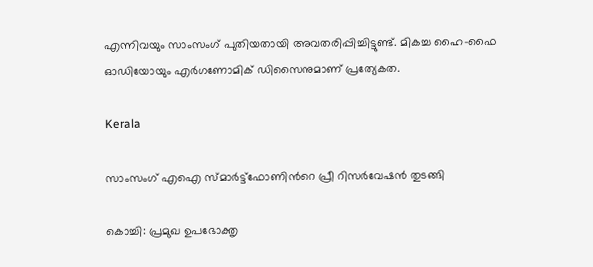എന്നിവയും സാംസംഗ് പുതിയതായി അവതരിപ്പിച്ചിട്ടുണ്ട്. മികച്ച ഹൈ-ഫൈ ഓഡിയോയും എർഗണോമിക് ഡിസൈനുമാണ് പ്രത്യേകത.

Kerala

സാംസംഗ് എഐ സ്മാർട്ട്ഫോണിന്‍റെ പ്രീ റിസർവേഷൻ തുടങ്ങി

കൊച്ചി: പ്രമുഖ ഉപഭോക്തൃ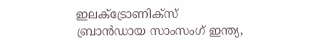ഇലക്ട്രോണിക്സ് ബ്രാൻഡായ സാംസംഗ് ഇന്ത്യ,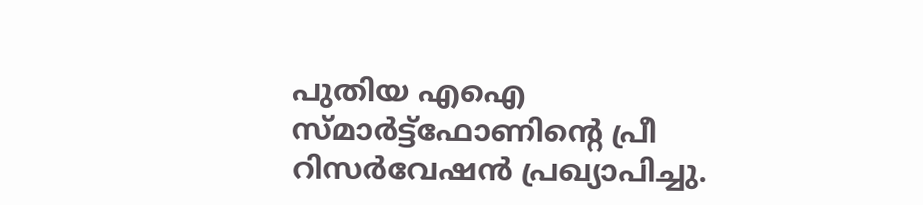പുതിയ എഐ സ്മാർട്ട്ഫോണിന്‍റെ പ്രീ റിസർവേഷൻ പ്രഖ്യാപിച്ചു.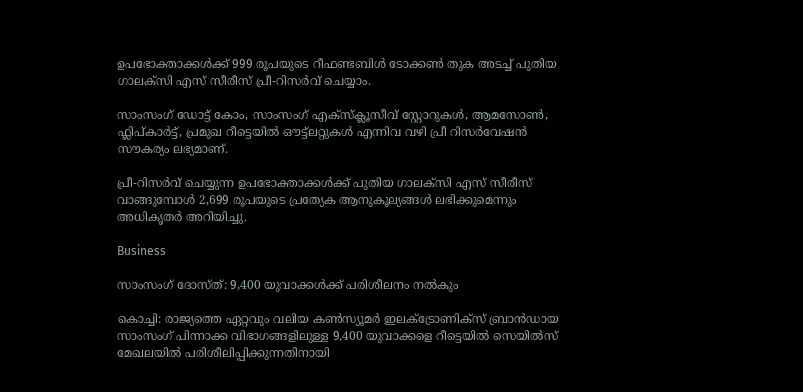ഉപഭോക്താക്കൾക്ക് 999 രൂപയുടെ റീഫണ്ടബിൾ ടോക്കൺ തുക അടച്ച് പുതിയ ഗാലക്‌സി എസ് സീരീസ് പ്രീ-റിസർവ് ചെയ്യാം.

സാംസംഗ് ഡോട്ട് കോം, സാംസംഗ് എക്സ്ക്ലൂസീവ് സ്റ്റോറുകൾ, ആമസോൺ, ഫ്ലിപ്കാർട്ട്, പ്രമുഖ റീട്ടെയിൽ ഔട്ട്‌ലറ്റുകൾ എന്നിവ വഴി പ്രീ റിസർവേഷൻ സൗകര്യം ലഭ്യമാണ്.

പ്രീ-റിസർവ് ചെയ്യുന്ന ഉപഭോക്താക്കൾക്ക് പുതിയ ഗാലക്‌സി എസ് സീരീസ് വാങ്ങുമ്പോൾ 2,699 രൂപയുടെ പ്രത്യേക ആനുകൂല്യങ്ങൾ ലഭിക്കുമെന്നും അധികൃതർ അറിയിച്ചു.

Business

സാംസംഗ് ദോസ്ത്: 9,400 യുവാക്കള്‍ക്ക് പരിശീലനം നൽകും

കൊച്ചി: രാജ്യത്തെ ഏറ്റവും വലിയ കണ്‍സ്യൂമര്‍ ഇലക്ട്രോണിക്‌സ് ബ്രാന്‍ഡായ സാംസംഗ് പിന്നാക്ക വിഭാഗങ്ങളിലുള്ള 9,400 യുവാക്കളെ റീട്ടെയില്‍ സെയില്‍സ് മേഖലയില്‍ പരിശീലിപ്പിക്കുന്നതിനായി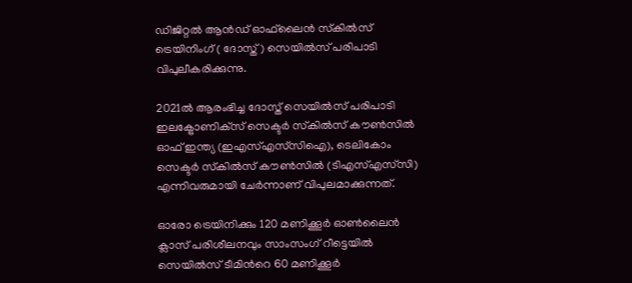ഡിജിറ്റല്‍ ആന്‍ഡ് ഓഫ്‌ലൈന്‍ സ്‌കില്‍സ് ട്രെയിനിംഗ് ( ദോസ്ത് ) സെയില്‍സ് പരിപാടി വിപുലീകരിക്കുന്നു.

2021ല്‍ ആരംഭിച്ച ദോസ്ത് സെയില്‍സ് പരിപാടി ഇലക്ട്രോണിക്‌സ് സെക്ടര്‍ സ്‌കില്‍സ് കൗണ്‍സില്‍ ഓഫ് ഇന്ത്യ (ഇഎസ്എസ്‌സിഐ), ടെലികോം സെക്ടര്‍ സ്‌കില്‍സ് കൗണ്‍സില്‍ (ടിഎസ്എസ്‌സി) എന്നിവരുമായി ചേര്‍ന്നാണ് വിപുലമാക്കുന്നത്.

ഓരോ ട്രെയിനിക്കും 120 മണിക്കൂര്‍ ഓണ്‍ലൈന്‍ ക്ലാസ് പരിശീലനവും സാംസംഗ് റീട്ടെയില്‍ സെയില്‍സ് ടീമിന്‍റെ 60 മണിക്കൂര്‍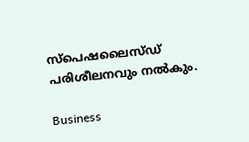സ്‌പെഷലൈസ്ഡ് പരിശീലനവും നൽകും.

Business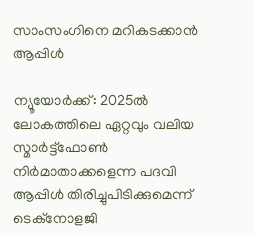സാംസംഗിനെ മറികടക്കാൻ ആപ്പിൾ

ന്യൂയോർക്ക്: 2025ൽ ലോകത്തിലെ ഏറ്റവും വലിയ സ്മാർട്ട്ഫോണ്‍ നിർമാതാക്കളെന്ന പദവി ആപ്പിൾ തിരിച്ചുപിടിക്കുമെന്ന് ടെക്നോളജി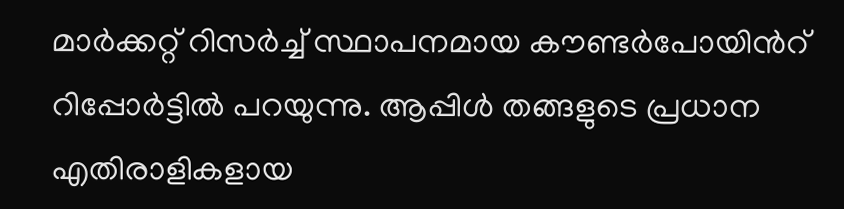മാർക്കറ്റ് റിസർച്ച് സ്ഥാപനമായ കൗണ്ടർപോയിന്‍റ് റിപ്പോർട്ടിൽ പറയുന്നു. ആപ്പിൾ തങ്ങളുടെ പ്രധാന എതിരാളികളായ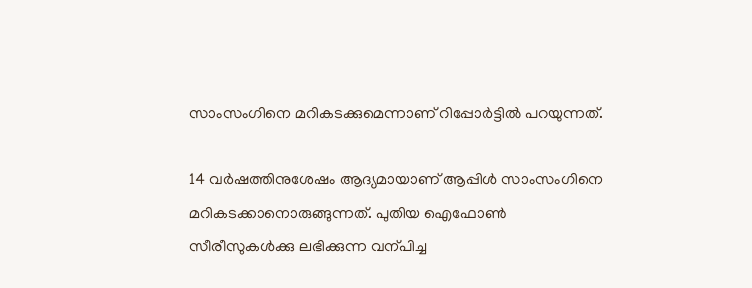സാംസംഗിനെ മറികടക്കുമെന്നാണ് റിപ്പോർട്ടിൽ പറയുന്നത്.

14 വർഷത്തിനുശേഷം ആദ്യമായാണ് ആപ്പിൾ സാംസംഗിനെ മറികടക്കാനൊരുങ്ങുന്നത്. പുതിയ ഐഫോണ്‍ സീരീസുകൾക്കു ലഭിക്കുന്ന വന്പിച്ച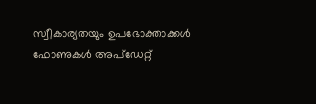സ്വീകാര്യതയും ഉപഭോക്താക്കൾ ഫോണുകൾ അപ്ഡേറ്റ്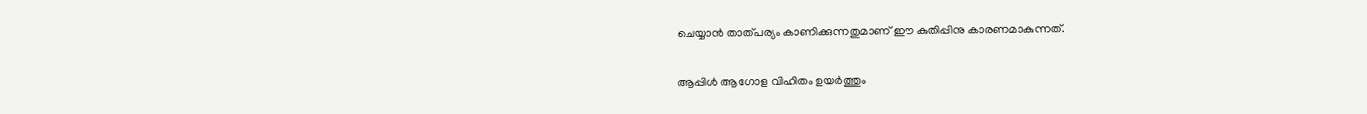ചെയ്യാൻ താത്പര്യം കാണിക്കുന്നതുമാണ് ഈ കുതിപ്പിനു കാരണമാകുന്നത്.

ആപ്പിൾ ആഗോള വിഹിതം ഉയർത്തും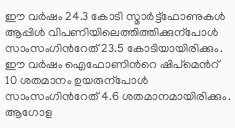ഈ വർഷം 24.3 കോടി സ്മാർട്ട്ഫോണുകൾ ആപ്പിൾ വിപണിയിലെത്തിത്തിക്കുന്പോൾ സാംസംഗിന്‍റേത് 23.5 കോടിയായിരിക്കും. ഈ വർഷം ഐഫോണിന്‍റെ ഷിപ്മെന്‍റ് 10 ശതമാനം ഉയരുന്പോൾ സാംസംഗിന്‍റേത് 4.6 ശതമാനമായിരിക്കും. ആഗോള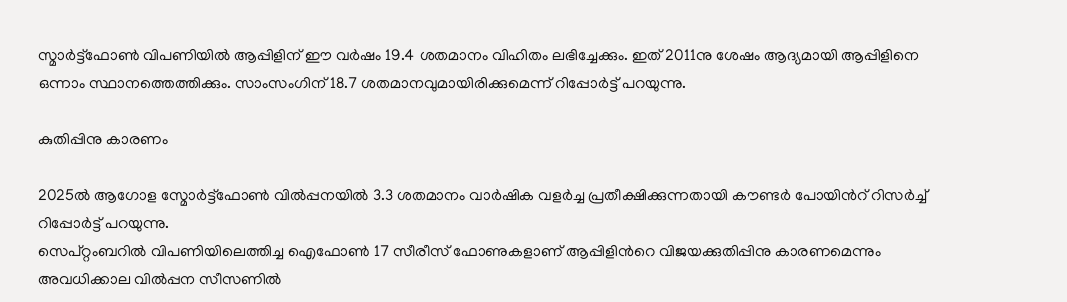സ്മാർട്ട്ഫോണ്‍ വിപണിയിൽ ആപ്പിളിന് ഈ വർഷം 19.4 ശതമാനം വിഹിതം ലഭിച്ചേക്കും. ഇത് 2011നു ശേഷം ആദ്യമായി ആപ്പിളിനെ ഒന്നാം സ്ഥാനത്തെത്തിക്കും. സാംസംഗിന് 18.7 ശതമാനവുമായിരിക്കുമെന്ന് റിപ്പോർട്ട് പറയുന്നു.

കുതിപ്പിനു കാരണം

2025ൽ ആഗോള സ്മോർട്ട്ഫോണ്‍ വിൽപ്പനയിൽ 3.3 ശതമാനം വാർഷിക വളർച്ച പ്രതീക്ഷിക്കുന്നതായി കൗണ്ടർ പോയിന്‍റ് റിസർച്ച് റിപ്പോർട്ട് പറയുന്നു.
സെപ്റ്റംബറിൽ വിപണിയിലെത്തിച്ച ഐഫോണ്‍ 17 സീരീസ് ഫോണുകളാണ് ആപ്പിളിന്‍റെ വിജയക്കുതിപ്പിനു കാരണമെന്നും അവധിക്കാല വിൽപ്പന സീസണിൽ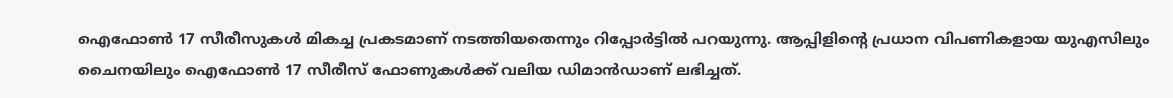ഐഫോണ്‍ 17 സീരീസുകൾ മികച്ച പ്രകടമാണ് നടത്തിയതെന്നും റിപ്പോർട്ടിൽ പറയുന്നു. ആപ്പിളിന്‍റെ പ്രധാന വിപണികളായ യുഎസിലും ചൈനയിലും ഐഫോണ്‍ 17 സീരീസ് ഫോണുകൾക്ക് വലിയ ഡിമാൻഡാണ് ലഭിച്ചത്.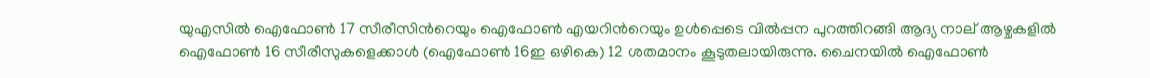യുഎസിൽ ഐഫോണ്‍ 17 സീരീസിന്‍റെയും ഐഫോണ്‍ എയറിന്‍റെയും ഉൾപ്പെടെ വിൽപ്പന പുറത്തിറങ്ങി ആദ്യ നാല് ആഴ്ചകളിൽ ഐഫോണ്‍ 16 സീരീസുകളെക്കാൾ (ഐഫോണ്‍ 16ഇ ഒഴികെ) 12 ശതമാനം കൂടുതലായിരുന്നു. ചൈനയിൽ ഐഫോണ്‍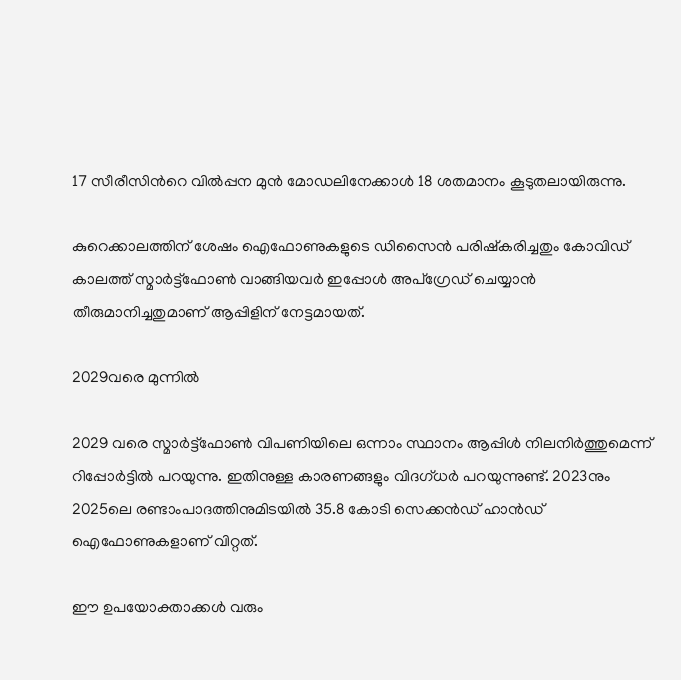17 സീരീസിന്‍റെ വിൽപ്പന മുൻ മോഡലിനേക്കാൾ 18 ശതമാനം കൂടുതലായിരുന്നു.

കുറെക്കാലത്തിന് ശേഷം ഐഫോണുകളുടെ ഡിസൈൻ പരിഷ്കരിച്ചതും കോവിഡ് കാലത്ത് സ്മാർട്ട്ഫോണ്‍ വാങ്ങിയവർ ഇപ്പോൾ അപ്ഗ്രേഡ് ചെയ്യാൻ തീരുമാനിച്ചതുമാണ് ആപ്പിളിന് നേട്ടമായത്.

2029വരെ മുന്നിൽ

2029 വരെ സ്മാർട്ട്ഫോണ്‍ വിപണിയിലെ ഒന്നാം സ്ഥാനം ആപ്പിൾ നിലനിർത്തുമെന്ന് റിപ്പോർട്ടിൽ പറയുന്നു. ഇതിനുള്ള കാരണങ്ങളും വിദഗ്ധർ പറയുന്നുണ്ട്. 2023നും 2025ലെ രണ്ടാംപാദത്തിനുമിടയിൽ 35.8 കോടി സെക്കൻഡ് ഹാൻഡ് ഐഫോണുകളാണ് വിറ്റത്.

ഈ ഉപയോക്താക്കൾ വരും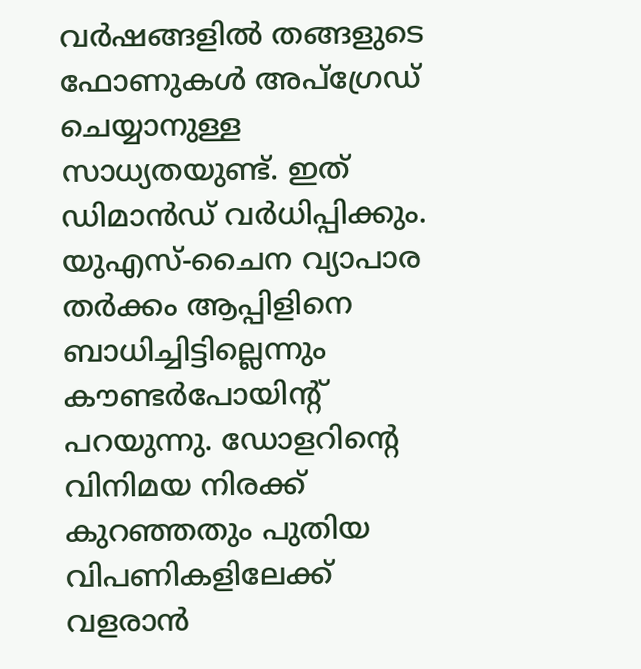വർഷങ്ങളിൽ തങ്ങളുടെ ഫോണുകൾ അപ്ഗ്രേഡ് ചെയ്യാനുള്ള സാധ്യതയുണ്ട്. ഇത് ഡിമാൻഡ് വർധിപ്പിക്കും. യുഎസ്-ചൈന വ്യാപാര തർക്കം ആപ്പിളിനെ ബാധിച്ചിട്ടില്ലെന്നും കൗണ്ടർപോയിന്‍റ് പറയുന്നു. ഡോളറിന്‍റെ വിനിമയ നിരക്ക് കുറഞ്ഞതും പുതിയ വിപണികളിലേക്ക് വളരാൻ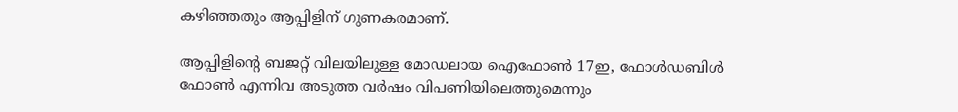കഴിഞ്ഞതും ആപ്പിളിന് ഗുണകരമാണ്.

ആപ്പിളിന്‍റെ ബജറ്റ് വിലയിലുള്ള മോഡലായ ഐഫോണ്‍ 17ഇ, ഫോൾഡബിൾ ഫോണ്‍ എന്നിവ അടുത്ത വർഷം വിപണിയിലെത്തുമെന്നും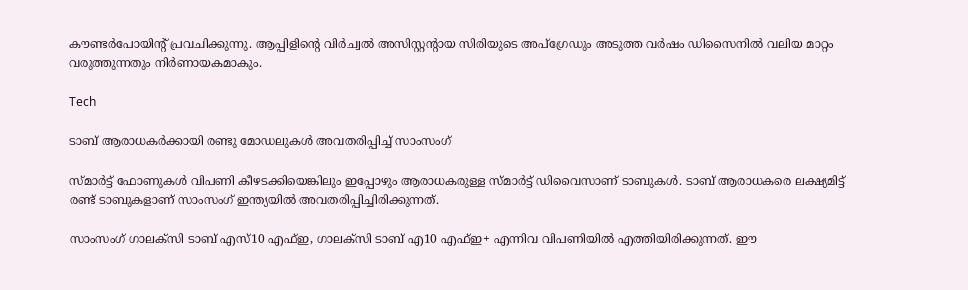കൗണ്ടർപോയിന്‍റ് പ്രവചിക്കുന്നു. ആപ്പിളിന്‍റെ വിർച്വൽ അസിസ്റ്റന്‍റായ സിരിയുടെ അപ്ഗ്രേഡും അടുത്ത വർഷം ഡിസൈനിൽ വലിയ മാറ്റം വരുത്തുന്നതും നിർണായകമാകും.

Tech

ടാബ് ആരാധകര്‍ക്കായി രണ്ടു മോഡലുകള്‍ അവതരിപ്പിച്ച് സാംസംഗ്

സ്മാര്‍ട്ട് ഫോണുകള്‍ വിപണി കീഴടക്കിയെങ്കിലും ഇപ്പോഴും ആരാധകരുള്ള സ്മാര്‍ട്ട് ഡിവൈസാണ് ടാബുകള്‍. ടാബ് ആരാധകരെ ലക്ഷ്യമിട്ട് രണ്ട് ടാബുകളാണ് സാംസംഗ് ഇന്ത്യയില്‍ അവതരിപ്പിച്ചിരിക്കുന്നത്.

സാംസംഗ് ഗാലക്സി ടാബ് എസ്10 എഫ്ഇ, ഗാലക്സി ടാബ് എ10 എഫ്ഇ+ എന്നിവ വിപണിയില്‍ എത്തിയിരിക്കുന്നത്. ഈ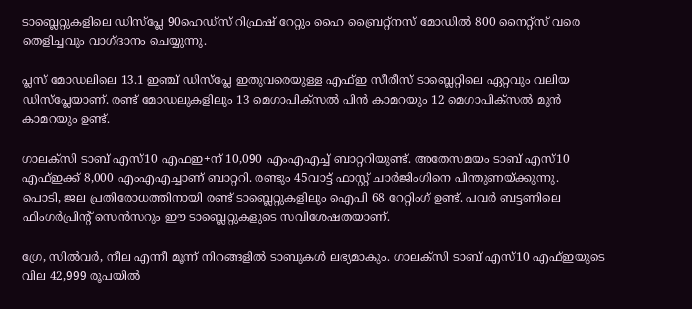ടാബ്ലെറ്റുകളിലെ ഡിസ്പ്ലേ 90ഹെഡ്‌സ് റിഫ്രഷ് റേറ്റും ഹൈ ബ്രൈറ്റ്നസ് മോഡില്‍ 800 നൈറ്റ്‌സ് വരെ തെളിച്ചവും വാഗ്ദാനം ചെയ്യുന്നു.

പ്ലസ് മോഡലിലെ 13.1 ഇഞ്ച് ഡിസ്പ്ലേ ഇതുവരെയുള്ള എഫ്ഇ സീരീസ് ടാബ്ലെറ്റിലെ ഏറ്റവും വലിയ ഡിസ്പ്ലേയാണ്. രണ്ട് മോഡലുകളിലും 13 മെഗാപിക്സല്‍ പിന്‍ കാമറയും 12 മെഗാപിക്സല്‍ മുന്‍ കാമറയും ഉണ്ട്.

ഗാലക്സി ടാബ് എസ്10 എഫഇ+ന് 10,090 എംഎഎച്ച് ബാറ്ററിയുണ്ട്. അതേസമയം ടാബ് എസ്10 എഫ്ഇക്ക് 8,000 എംഎഎച്ചാണ് ബാറ്ററി. രണ്ടും 45വാട്ട് ഫാസ്റ്റ് ചാര്‍ജിംഗിനെ പിന്തുണയ്ക്കുന്നു.
പൊടി, ജല പ്രതിരോധത്തിനായി രണ്ട് ടാബ്ലെറ്റുകളിലും ഐപി 68 റേറ്റിംഗ് ഉണ്ട്. പവര്‍ ബട്ടണിലെ ഫിംഗര്‍പ്രിന്‍റ് സെന്‍സറും ഈ ടാബ്ലെറ്റുകളുടെ സവിശേഷതയാണ്.

ഗ്രേ, സില്‍വര്‍, നീല എന്നീ മൂന്ന് നിറങ്ങളില്‍ ടാബുകള്‍ ലഭ്യമാകും. ഗാലക്സി ടാബ് എസ്10 എഫ്ഇയുടെ വില 42,999 രൂപയില്‍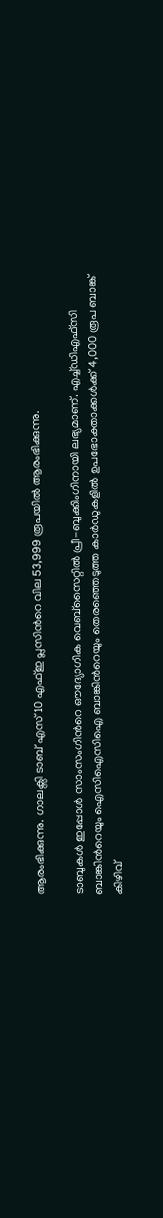ആരംഭിക്കുന്നു. ഗാലക്സി ടാബ് എസ്10 എഫ്ഇ പ്ലസിന്‍റെ വില 53,999 രൂപയില്‍ ആരംഭിക്കുന്നു.

ടാബുകള്‍ ഇപ്പോള്‍ സാംസംഗിന്‍റെ ഔദ്യോഗിക വെബ്സൈറ്റില്‍ പ്രീ-ബുക്കിംഗിനായി ലഭ്യമാണ്. എച്ച്ഡിഎഫ്‌സി ബാങ്കിന്‍റെയും ഐസിഐസിഐ ബാങ്കിന്‍റെയും തെരഞ്ഞെടുത്ത കാര്‍ഡുകളില്‍ ഉപഭോക്താക്കള്‍ക്ക് 4,000 രൂപ ബാങ്ക് കിഴിവ്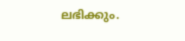ലഭിക്കും.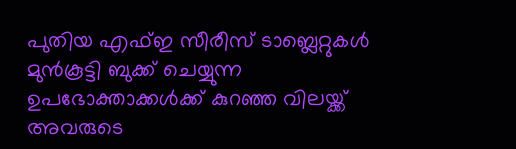പുതിയ എഫ്ഇ സീരീസ് ടാബ്ലെറ്റുകള്‍ മുന്‍കൂട്ടി ബുക്ക് ചെയ്യുന്ന ഉപഭോക്താക്കള്‍ക്ക് കുറഞ്ഞ വിലയ്ക്ക് അവരുടെ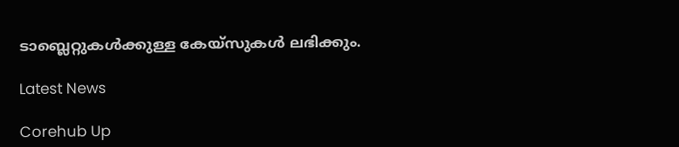ടാബ്ലെറ്റുകള്‍ക്കുള്ള കേയ്‌സുകള്‍ ലഭിക്കും.

Latest News

Corehub Up